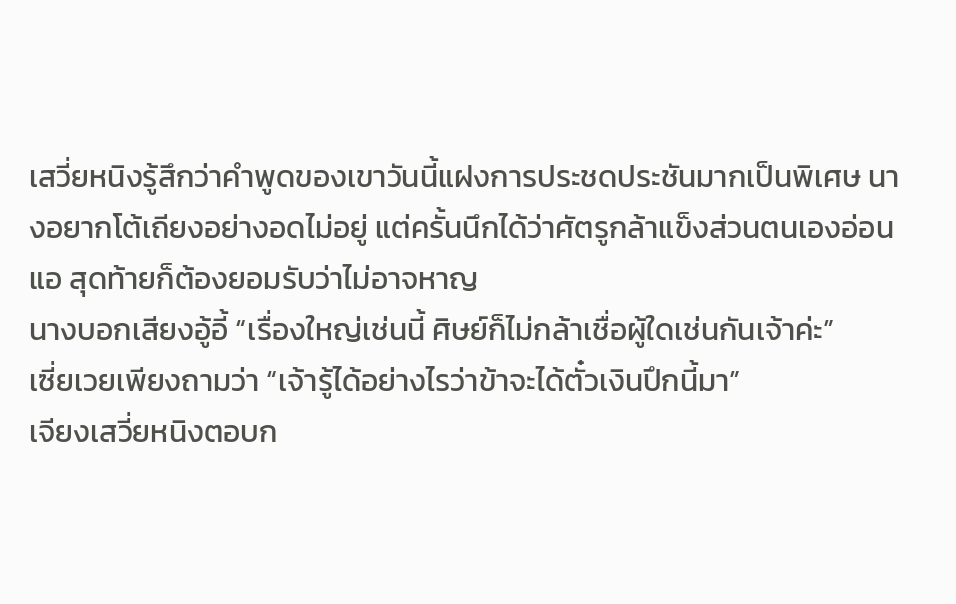เสวี่ยหนิงรู้สึกว่าคำพูดของเขาวันนี้แฝงการประชดประชันมากเป็นพิเศษ นางอยากโต้เถียงอย่างอดไม่อยู่ แต่ครั้นนึกได้ว่าศัตรูกล้าแข็งส่วนตนเองอ่อนแอ สุดท้ายก็ต้องยอมรับว่าไม่อาจหาญ
นางบอกเสียงอู้อี้ “เรื่องใหญ่เช่นนี้ ศิษย์ก็ไม่กล้าเชื่อผู้ใดเช่นกันเจ้าค่ะ”
เซี่ยเวยเพียงถามว่า “เจ้ารู้ได้อย่างไรว่าข้าจะได้ตั๋วเงินปึกนี้มา”
เจียงเสวี่ยหนิงตอบก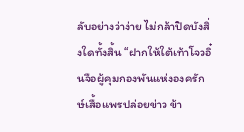ลับอย่างว่าง่าย ไม่กล้าปิดบังสิ่งใดทั้งสิ้น “ฝากให้ใต้เท้าโจวอิ๋นจือผู้คุมกองพันแห่งองครักษ์เสื้อแพรปล่อยข่าว ข้า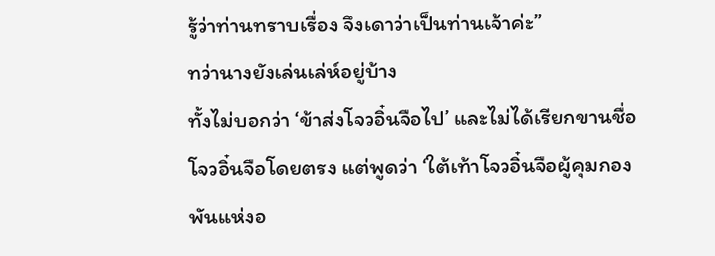รู้ว่าท่านทราบเรื่อง จึงเดาว่าเป็นท่านเจ้าค่ะ”
ทว่านางยังเล่นเล่ห์อยู่บ้าง
ทั้งไม่บอกว่า ‘ข้าส่งโจวอิ๋นจือไป’ และไม่ได้เรียกขานชื่อโจวอิ๋นจือโดยตรง แต่พูดว่า ‘ใต้เท้าโจวอิ๋นจือผู้คุมกองพันแห่งอ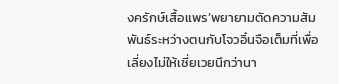งครักษ์เสื้อแพร’พยายามตัดความสัมพันธ์ระหว่างตนกับโจวอิ๋นจือเต็มที่เพื่อเลี่ยงไม่ให้เซี่ยเวยนึกว่านา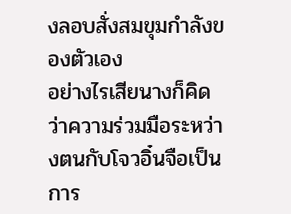งลอบสั่งสมขุมกำลังของตัวเอง
อย่างไรเสียนางก็คิดว่าความร่วมมือระหว่างตนกับโจวอิ๋นจือเป็นการ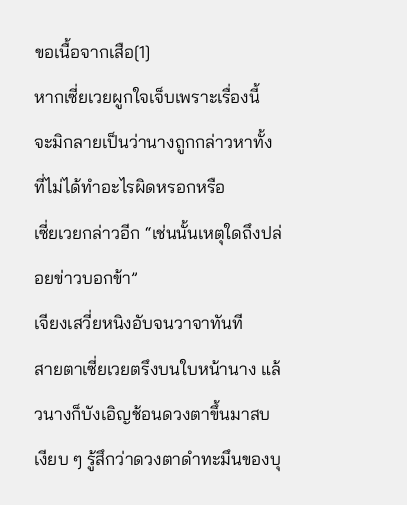ขอเนื้อจากเสือ[1]
หากเซี่ยเวยผูกใจเจ็บเพราะเรื่องนี้ จะมิกลายเป็นว่านางถูกกล่าวหาทั้งที่ไม่ได้ทำอะไรผิดหรอกหรือ
เซี่ยเวยกล่าวอีก “เช่นนั้นเหตุใดถึงปล่อยข่าวบอกข้า”
เจียงเสวี่ยหนิงอับจนวาจาทันที
สายตาเซี่ยเวยตรึงบนใบหน้านาง แล้วนางก็บังเอิญช้อนดวงตาขึ้นมาสบเงียบ ๆ รู้สึกว่าดวงตาดำทะมึนของบุ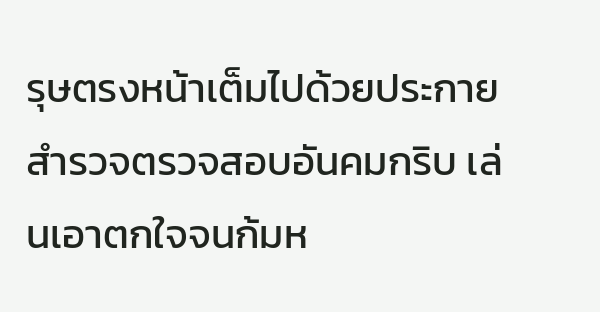รุษตรงหน้าเต็มไปด้วยประกายสำรวจตรวจสอบอันคมกริบ เล่นเอาตกใจจนก้มห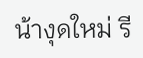น้างุดใหม่ รี